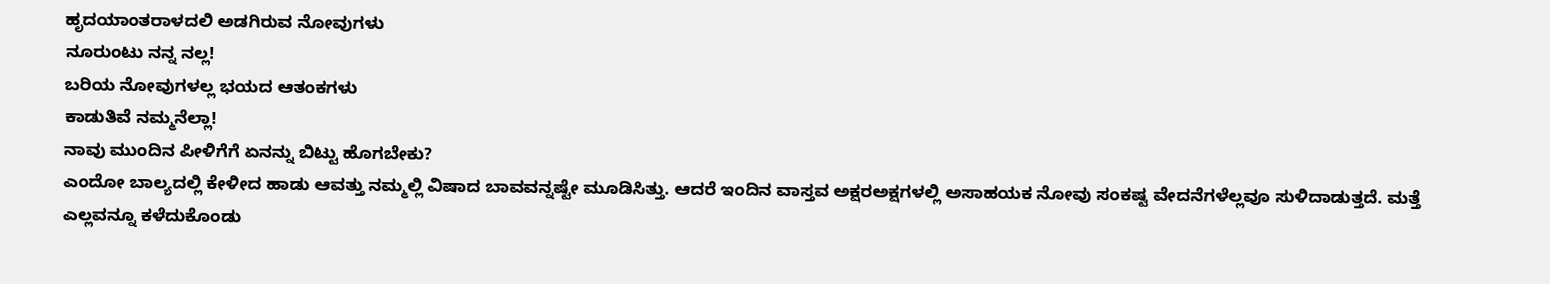ಹೃದಯಾಂತರಾಳದಲಿ ಅಡಗಿರುವ ನೋವುಗಳು
ನೂರುಂಟು ನನ್ನ ನಲ್ಲ!
ಬರಿಯ ನೋವುಗಳಲ್ಲ ಭಯದ ಆತಂಕಗಳು
ಕಾಡುತಿವೆ ನಮ್ಮನೆಲ್ಲಾ!
ನಾವು ಮುಂದಿನ ಪೀಳಿಗೆಗೆ ಏನನ್ನು ಬಿಟ್ಟು ಹೊಗಬೇಕು?
ಎಂದೋ ಬಾಲ್ಯದಲ್ಲಿ ಕೇಳೀದ ಹಾಡು ಆವತ್ತು ನಮ್ಮಲ್ಲಿ ವಿಷಾದ ಬಾವವನ್ನಷ್ಟೇ ಮೂಡಿಸಿತ್ತು. ಆದರೆ ಇಂದಿನ ವಾಸ್ತವ ಅಕ್ಷರಅಕ್ಷಗಳಲ್ಲಿ ಅಸಾಹಯಕ ನೋವು ಸಂಕಷ್ಟ ವೇದನೆಗಳೆಲ್ಲವೂ ಸುಳಿದಾಡುತ್ತದೆ. ಮತ್ತೆ ಎಲ್ಲವನ್ನೂ ಕಳೆದುಕೊಂಡು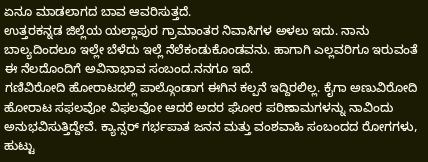ಏನೂ ಮಾಡಲಾಗದ ಬಾವ ಆವರಿಸುತ್ತದೆ.
ಉತ್ತರಕನ್ನಡ ಜಿಲ್ಲೆಯ ಯಲ್ಲಾಪುರ ಗ್ರಾಮಾಂತರ ನಿವಾಸಿಗಳ ಅಳಲು ಇದು. ನಾನು ಬಾಲ್ಯದಿಂದಲೂ ಇಲ್ಲೇ ಬೆಳೆದು ಇಲ್ಲೆ ನೆಲೆಕಂಡುಕೊಂಡವನು. ಹಾಗಾಗಿ ಎಲ್ಲವರಿಗೂ ಇರುವಂತೆ ಈ ನೆಲದೊಂದಿಗೆ ಅವಿನಾಭಾವ ಸಂಬಂದ.ನನಗೂ ಇದೆ.
ಗಣಿವಿರೋದಿ ಹೋರಾಟದಲ್ಲಿ ಪಾಲ್ಗೊಂಡಾಗ ಈಗಿನ ಕಲ್ಪನೆ ಇದ್ದಿರಲಿಲ್ಲ. ಕೈಗಾ ಅಣುವಿರೋದಿ ಹೋರಾಟ ಸಫಲವೋ ವಿಫಲವೋ ಆದರೆ ಅದರ ಘೋರ ಪರಿಣಾಮಗಳನ್ನು ನಾವಿಂದು ಅನುಭವಿಸುತ್ತಿದ್ದೇವೆ. ಕ್ಯಾನ್ಸರ್ ಗರ್ಭಪಾತ ಜನನ ಮತ್ತು ವಂಶವಾಹಿ ಸಂಬಂದದ ರೋಗಗಳು, ಹುಟ್ಟು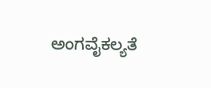ಅಂಗವೈಕಲ್ಯತೆ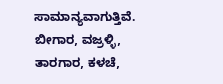ಸಾಮಾನ್ಯವಾಗುತ್ತಿವೆ.
ಬೀಗಾರ, ವಜ್ರಳ್ಳಿ, ತಾರಗಾರ, ಕಳಚೆ,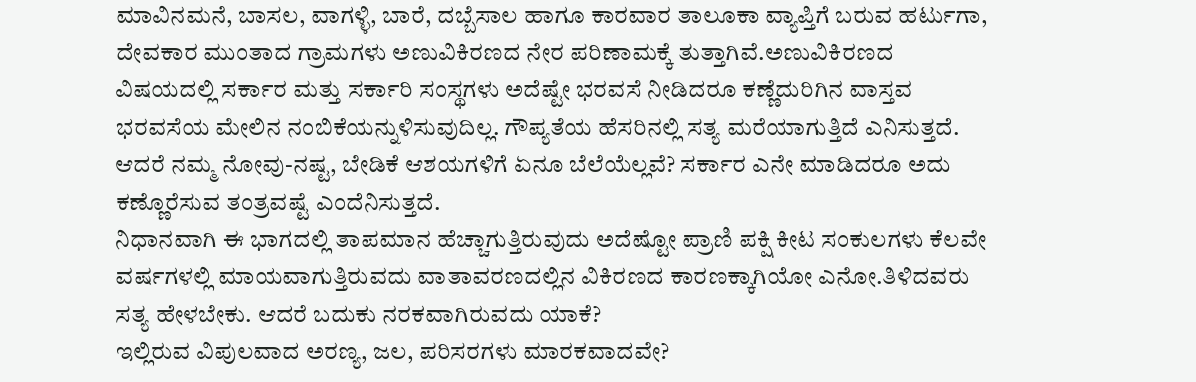ಮಾವಿನಮನೆ, ಬಾಸಲ, ವಾಗಳ್ಳಿ, ಬಾರೆ, ದಬ್ಬೆಸಾಲ ಹಾಗೂ ಕಾರವಾರ ತಾಲೂಕಾ ವ್ಯಾಪ್ತಿಗೆ ಬರುವ ಹರ್ಟುಗಾ, ದೇವಕಾರ ಮುಂತಾದ ಗ್ರಾಮಗಳು ಅಣುವಿಕಿರಣದ ನೇರ ಪರಿಣಾಮಕ್ಕೆ ತುತ್ತಾಗಿವೆ.ಅಣುವಿಕಿರಣದ ವಿಷಯದಲ್ಲಿ ಸರ್ಕಾರ ಮತ್ತು ಸರ್ಕಾರಿ ಸಂಸ್ಥಗಳು ಅದೆಷ್ಟೇ ಭರವಸೆ ನೀಡಿದರೂ ಕಣ್ಣೆದುರಿಗಿನ ವಾಸ್ತವ ಭರವಸೆಯ ಮೇಲಿನ ನಂಬಿಕೆಯನ್ನುಳಿಸುವುದಿಲ್ಲ. ಗೌಪ್ಯತೆಯ ಹೆಸರಿನಲ್ಲಿ ಸತ್ಯ ಮರೆಯಾಗುತ್ತಿದೆ ಎನಿಸುತ್ತದೆ.
ಆದರೆ ನಮ್ಮ ನೋವು-ನಷ್ಟ, ಬೇಡಿಕೆ ಆಶಯಗಳಿಗೆ ಏನೂ ಬೆಲೆಯೆಲ್ಲವೆ? ಸರ್ಕಾರ ಎನೇ ಮಾಡಿದರೂ ಅದು ಕಣ್ಣೊರೆಸುವ ತಂತ್ರವಷ್ಟೆ ಎಂದೆನಿಸುತ್ತದೆ.
ನಿಧಾನವಾಗಿ ಈ ಭಾಗದಲ್ಲಿ ತಾಪಮಾನ ಹೆಚ್ಚಾಗುತ್ತಿರುವುದು ಅದೆಷ್ಟೋ ಪ್ರಾಣಿ ಪಕ್ಷಿ ಕೀಟ ಸಂಕುಲಗಳು ಕೆಲವೇ ವರ್ಷಗಳಲ್ಲಿ ಮಾಯವಾಗುತ್ತಿರುವದು ವಾತಾವರಣದಲ್ಲಿನ ವಿಕಿರಣದ ಕಾರಣಕ್ಕಾಗಿಯೋ ಎನೋ.ತಿಳಿದವರು ಸತ್ಯ ಹೇಳಬೇಕು. ಆದರೆ ಬದುಕು ನರಕವಾಗಿರುವದು ಯಾಕೆ?
ಇಲ್ಲಿರುವ ವಿಪುಲವಾದ ಅರಣ್ಯ, ಜಲ, ಪರಿಸರಗಳು ಮಾರಕವಾದವೇ?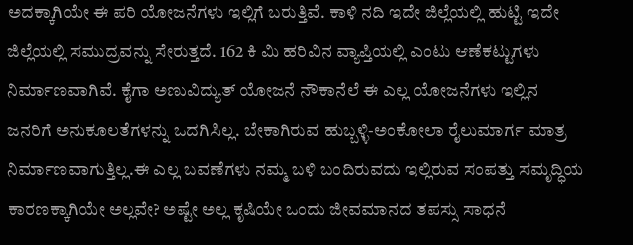ಅದಕ್ಕಾಗಿಯೇ ಈ ಪರಿ ಯೋಜನೆಗಳು ಇಲ್ಲಿಗೆ ಬರುತ್ತಿವೆ. ಕಾಳಿ ನದಿ ಇದೇ ಜಿಲ್ಲೆಯಲ್ಲಿ ಹುಟ್ಟಿ ಇದೇ ಜಿಲ್ಲೆಯಲ್ಲಿ ಸಮುದ್ರವನ್ನು ಸೇರುತ್ತದೆ. 162 ಕಿ ಮಿ ಹರಿವಿನ ವ್ಯಾಪ್ತಿಯಲ್ಲಿ ಎಂಟು ಆಣೆಕಟ್ಟುಗಳು ನಿರ್ಮಾಣವಾಗಿವೆ. ಕೈಗಾ ಅಣುವಿದ್ಯುತ್ ಯೋಜನೆ ನೌಕಾನೆಲೆ ಈ ಎಲ್ಲ ಯೋಜನೆಗಳು ಇಲ್ಲಿನ ಜನರಿಗೆ ಅನುಕೂಲತೆಗಳನ್ನು ಒದಗಿಸಿಲ್ಲ. ಬೇಕಾಗಿರುವ ಹುಬ್ಬಳ್ಳಿ-ಅಂಕೋಲಾ ರೈಲುಮಾರ್ಗ ಮಾತ್ರ ನಿರ್ಮಾಣವಾಗುತ್ತಿಲ್ಲ.ಈ ಎಲ್ಲ ಬವಣೆಗಳು ನಮ್ಮ ಬಳಿ ಬಂದಿರುವದು ಇಲ್ಲಿರುವ ಸಂಪತ್ತು ಸಮೃದ್ಧಿಯ ಕಾರಣಕ್ಕಾಗಿಯೇ ಅಲ್ಲವೇ? ಅಷ್ಟೇ ಅಲ್ಲ ಕೃಷಿಯೇ ಒಂದು ಜೀವಮಾನದ ತಪಸ್ಸು ಸಾಧನೆ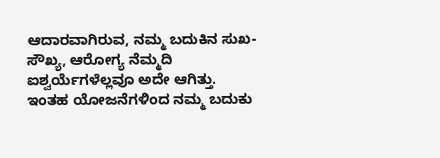ಆದಾರವಾಗಿರುವ, ನಮ್ಮ ಬದುಕಿನ ಸುಖ-ಸೌಖ್ಯ, ಆರೋಗ್ಯ ನೆಮ್ಮದಿ ಐಶ್ವರ್ಯೆಗಳೆಲ್ಲವೂ ಅದೇ ಆಗಿತ್ತು. ಇಂತಹ ಯೋಜನೆಗಳಿಂದ ನಮ್ಮ ಬದುಕು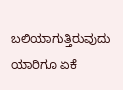ಬಲಿಯಾಗುತ್ತಿರುವುದು ಯಾರಿಗೂ ಏಕೆ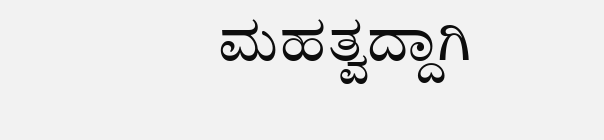ಮಹತ್ವದ್ದಾಗಿ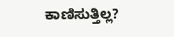ಕಾಣಿಸುತ್ತಿಲ್ಲ?